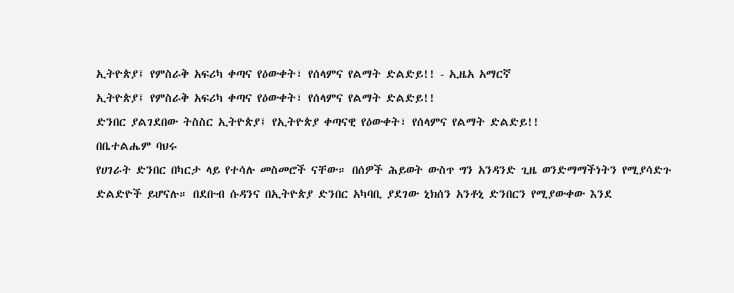ኢትዮጵያ፤ የምስራቅ አፍሪካ ቀጣና የዕውቀት፣ የሰላምና የልማት ድልድይ!! - ኢዜአ አማርኛ
ኢትዮጵያ፤ የምስራቅ አፍሪካ ቀጣና የዕውቀት፣ የሰላምና የልማት ድልድይ!!
ድንበር ያልገደበው ትስስር ኢትዮጵያ፤ የኢትዮጵያ ቀጣናዊ የዕውቀት፣ የሰላምና የልማት ድልድይ!!
በቤተልሔም ባህሩ
የሀገራት ድንበር በካርታ ላይ የተሳሉ መስመሮች ናቸው። በሰዎች ሕይወት ውስጥ ግን አንዳንድ ጊዜ ወንድማማችነትን የሚያሳድጉ ድልድዮች ይሆናሉ። በደቡብ ሱዳንና በኢትዮጵያ ድንበር አካባቢ ያደገው ኒክሰን አንቶኒ ድንበርን የሚያውቀው እንደ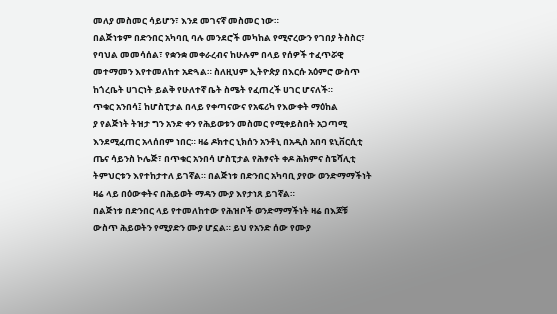መለያ መስመር ሳይሆን፣ እንደ መገናኛ መስመር ነው።
በልጅነቱም በድንበር አካባቢ ባሉ መንደሮች መካከል የሚኖረውን የገበያ ትስስር፣ የባህል መመሳሰል፣ የቋንቋ መቀራረብና ከሁሉም በላይ የሰዎች ተፈጥሯዊ መተማመን እየተመለከተ አድጓል። ስለዚህም ኢትዮጵያ በእርሱ አዕምሮ ውስጥ ከጎረቤት ሀገርነት ይልቅ የሁለተኛ ቤት ስሜት የፈጠረች ሀገር ሆናለች።
ጥቁር አንበሳ፤ ከሆስፒታል በላይ የቀጣናውና የአፍሪካ የእውቀት ማዕከል
ያ የልጅነት ትዝታ ግን አንድ ቀን የሕይወቱን መስመር የሚቀይስበት አጋጣሚ እንደሚፈጠር አላሰበም ነበር። ዛሬ ዶክተር ኒክሰን አንቶኒ በአዲስ አበባ ዩኒቨርሲቲ ጤና ሳይንስ ኮሌጅ፣ በጥቁር አንበሳ ሆስፒታል የሕፃናት ቀዶ ሕክምና ስፔሻሊቲ ትምህርቱን እየተከታተለ ይገኛል። በልጅነቱ በድንበር አካባቢ ያየው ወንድማማችነት ዛሬ ላይ በዕውቀትና በሕይወት ማዳን ሙያ እየታነጸ ይገኛል።
በልጅነቱ በድንበር ላይ የተመለከተው የሕዝቦች ወንድማማችነት ዛሬ በእጆቹ ውስጥ ሕይወትን የሚያድን ሙያ ሆኗል። ይህ የአንድ ሰው የሙያ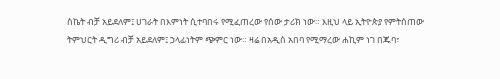ስኬት ብቻ አይደለም፤ ሀገራት በእምነት ሲተባበሩ የሚፈጠረው የሰው ታሪክ ነው። እዚህ ላይ ኢትዮጵያ የምትሰጠው ትምህርት ዲግሪ ብቻ አይደለም፤ ኃላፊነትም ጭምር ነው። ዛሬ በአዲስ አበባ የሚማረው ሐኪም ነገ በጁባ፣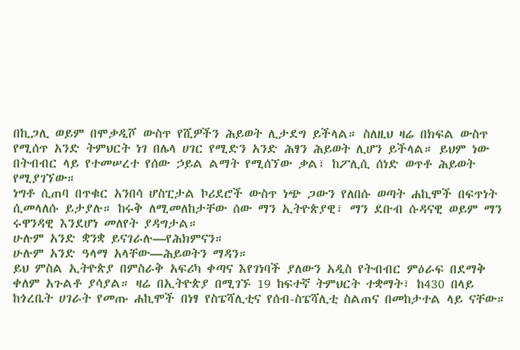በኪጋሊ ወይም በሞቃዲሾ ውስጥ የሺዎችን ሕይወት ሊታደግ ይችላል። ስለዚህ ዛሬ በክፍል ውስጥ የሚሰጥ አንድ ትምህርት ነገ በሌላ ሀገር የሚድን አንድ ሕፃን ሕይወት ሊሆን ይችላል። ይህም ነው በትብብር ላይ የተመሠረተ የሰው ኃይል ልማት የሚሰኘው ቃል፣ ከፖሊሲ ሰነድ ወጥቶ ሕይወት የሚያገኘው።
ነግቶ ሲጠባ በጥቁር አንበሳ ሆስፒታል ኮሪደሮች ውስጥ ነጭ ጋውን የለበሱ ወጣት ሐኪሞች በፍጥነት ሲመላለሱ ይታያሉ። ከሩቅ ለሚመለከታቸው ሰው ማን ኢትዮጵያዊ፣ ማን ደቡብ ሱዳናዊ ወይም ማን ሩዋንዳዊ እንደሆነ መለየት ያዳግታል።
ሁሉም አንድ ቋንቋ ይናገራሉ—የሕክምናን።
ሁሉም አንድ ዓላማ አላቸው—ሕይወትን ማዳን።
ይህ ምስል ኢትዮጵያ በምስራቅ አፍሪካ ቀጣና እየገነባች ያለውን አዲስ የትብብር ምዕራፍ በደማቅ ቀለም አጉልቶ ያሳያል። ዛሬ በኢትዮጵያ በሚገኙ 19 ከፍተኛ ትምህርት ተቋማት፣ ከ430 በላይ ከጎረቤት ሀገራት የመጡ ሐኪሞች በነፃ የስፔሻሊቲና የሰብ-ስፔሻሊቲ ስልጠና በመከታተል ላይ ናቸው።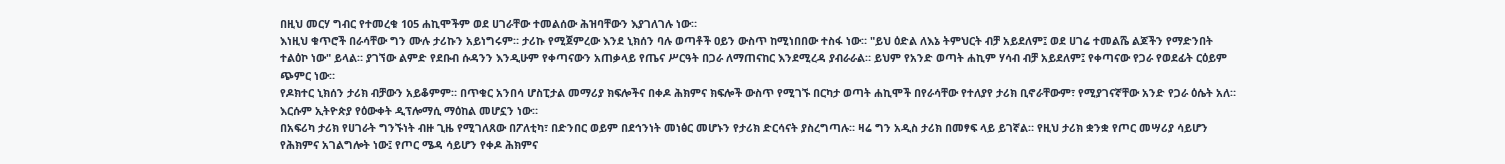በዚህ መርሃ ግብር የተመረቁ 105 ሐኪሞችም ወደ ሀገራቸው ተመልሰው ሕዝባቸውን እያገለገሉ ነው።
እነዚህ ቁጥሮች በራሳቸው ግን ሙሉ ታሪኩን አይነግሩም። ታሪኩ የሚጀምረው እንደ ኒክሰን ባሉ ወጣቶች ዐይን ውስጥ ከሚነበበው ተስፋ ነው። "ይህ ዕድል ለእኔ ትምህርት ብቻ አይደለም፤ ወደ ሀገሬ ተመልሼ ልጆችን የማድንበት ተልዕኮ ነው" ይላል። ያገኘው ልምድ የደቡብ ሱዳንን እንዲሁም የቀጣናውን አጠቃላይ የጤና ሥርዓት በጋራ ለማጠናከር እንደሚረዳ ያብራራል። ይህም የአንድ ወጣት ሐኪም ሃሳብ ብቻ አይደለም፤ የቀጣናው የጋራ የወደፊት ርዕይም ጭምር ነው።
የዶክተር ኒክሰን ታሪክ ብቻውን አይቆምም። በጥቁር አንበሳ ሆስፒታል መማሪያ ክፍሎችና በቀዶ ሕክምና ክፍሎች ውስጥ የሚገኙ በርካታ ወጣት ሐኪሞች በየራሳቸው የተለያየ ታሪክ ቢኖራቸውም፣ የሚያገናኛቸው አንድ የጋራ ዕሴት አለ። እርሱም ኢትዮጵያ የዕውቀት ዲፕሎማሲ ማዕከል መሆኗን ነው።
በአፍሪካ ታሪክ የሀገራት ግንኙነት ብዙ ጊዜ የሚገለጸው በፖለቲካ፣ በድንበር ወይም በደኅንነት መነፅር መሆኑን የታሪክ ድርሳናት ያስረግጣሉ። ዛሬ ግን አዲስ ታሪክ በመፃፍ ላይ ይገኛል። የዚህ ታሪክ ቋንቋ የጦር መሣሪያ ሳይሆን የሕክምና አገልግሎት ነው፤ የጦር ሜዳ ሳይሆን የቀዶ ሕክምና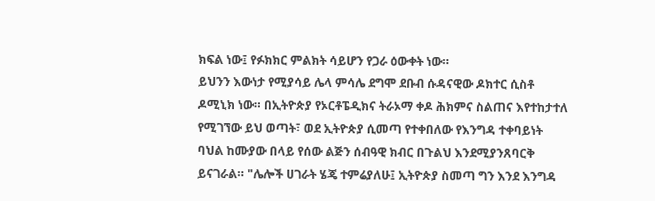ክፍል ነው፤ የፉክክር ምልክት ሳይሆን የጋራ ዕውቀት ነው።
ይህንን እውነታ የሚያሳይ ሌላ ምሳሌ ደግሞ ደቡብ ሱዳናዊው ዶክተር ሲስቶ ዶሚኒክ ነው። በኢትዮጵያ የኦርቶፔዲክና ትራኦማ ቀዶ ሕክምና ስልጠና እየተከታተለ የሚገኘው ይህ ወጣት፣ ወደ ኢትዮጵያ ሲመጣ የተቀበለው የእንግዳ ተቀባይነት ባህል ከሙያው በላይ የሰው ልጅን ሰብዓዊ ክብር በጉልህ እንደሚያንጸባርቅ ይናገራል። "ሌሎች ሀገራት ሄጄ ተምሬያለሁ፤ ኢትዮጵያ ስመጣ ግን እንደ እንግዳ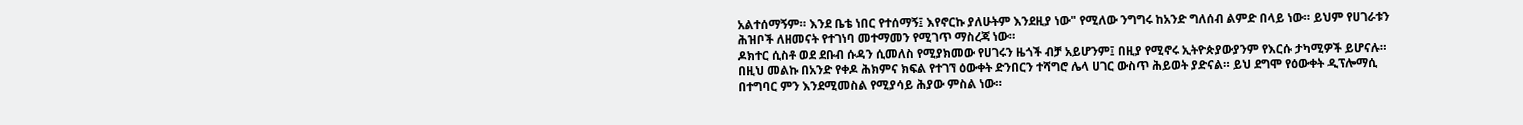አልተሰማኝም። እንደ ቤቴ ነበር የተሰማኝ፤ እየኖርኩ ያለሁትም እንደዚያ ነው" የሚለው ንግግሩ ከአንድ ግለሰብ ልምድ በላይ ነው። ይህም የሀገራቱን ሕዝቦች ለዘመናት የተገነባ መተማመን የሚገጥ ማስረጃ ነው።
ዶክተር ሲስቶ ወደ ደቡብ ሱዳን ሲመለስ የሚያክመው የሀገሩን ዜጎች ብቻ አይሆንም፤ በዚያ የሚኖሩ ኢትዮጵያውያንም የእርሱ ታካሚዎች ይሆናሉ። በዚህ መልኩ በአንድ የቀዶ ሕክምና ክፍል የተገኘ ዕውቀት ድንበርን ተሻግሮ ሌላ ሀገር ውስጥ ሕይወት ያድናል። ይህ ደግሞ የዕውቀት ዲፕሎማሲ በተግባር ምን እንደሚመስል የሚያሳይ ሕያው ምስል ነው።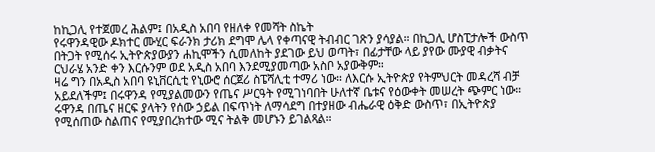ከኪጋሊ የተጀመረ ሕልም፤ በአዲስ አበባ የዘለቀ የመሻት ስኬት
የሩዋንዳዊው ዶክተር ሙሂር ፍራንክ ታሪክ ደግሞ ሌላ የቀጣናዊ ትብብር ገጽን ያሳያል። በኪጋሊ ሆስፒታሎች ውስጥ በትጋት የሚሰሩ ኢትዮጵያውያን ሐኪሞችን ሲመለከት ያደገው ይህ ወጣት፣ በፊታቸው ላይ ያየው ሙያዊ ብቃትና ርህራሄ አንድ ቀን እርሱንም ወደ አዲስ አበባ እንደሚያመጣው አስቦ አያውቅም።
ዛሬ ግን በአዲስ አበባ ዩኒቨርሲቲ የኒውሮ ሰርጀሪ ስፔሻሊቲ ተማሪ ነው። ለእርሱ ኢትዮጵያ የትምህርት መዳረሻ ብቻ አይደለችም፤ በሩዋንዳ የሚያልመውን የጤና ሥርዓት የሚገነባበት ሁለተኛ ቤቱና የዕውቀት መሠረት ጭምር ነው። ሩዋንዳ በጤና ዘርፍ ያላትን የሰው ኃይል በፍጥነት ለማሳደግ በተያዘው ብሔራዊ ዕቅድ ውስጥ፣ በኢትዮጵያ የሚሰጠው ስልጠና የሚያበረክተው ሚና ትልቅ መሆኑን ይገልጻል።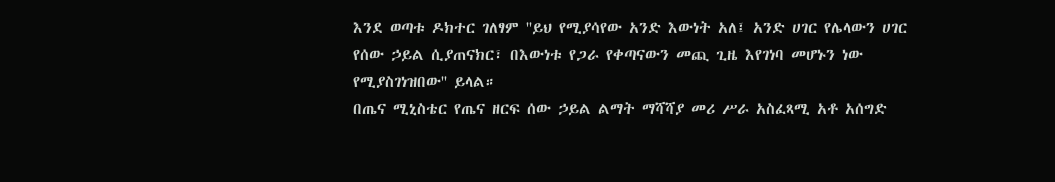እንደ ወጣቱ ዶክተር ገለፃም ''ይህ የሚያሳየው አንድ እውነት አለ፤ አንድ ሀገር የሌላውን ሀገር የሰው ኃይል ሲያጠናክር፣ በእውነቱ የጋራ የቀጣናውን መጪ ጊዜ እየገነባ መሆኑን ነው የሚያስገነዝበው'' ይላል።
በጤና ሚኒስቴር የጤና ዘርፍ ሰው ኃይል ልማት ማሻሻያ መሪ ሥራ አስፈጻሚ አቶ አሰግድ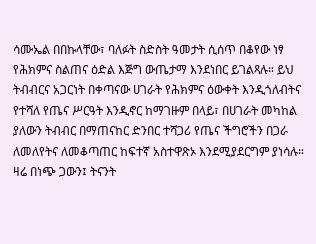ሳሙኤል በበኩላቸው፣ ባለፉት ስድስት ዓመታት ሲሰጥ በቆየው ነፃ የሕክምና ስልጠና ዕድል እጅግ ውጤታማ እንደነበር ይገልጻሉ። ይህ ትብብርና አጋርነት በቀጣናው ሀገራት የሕክምና ዕውቀት እንዲጎለብትና የተሻለ የጤና ሥርዓት እንዲኖር ከማገዙም በላይ፣ በሀገራት መካከል ያለውን ትብብር በማጠናከር ድንበር ተሻጋሪ የጤና ችግሮችን በጋራ ለመለየትና ለመቆጣጠር ከፍተኛ አስተዋጽኦ እንደሚያደርግም ያነሳሉ።
ዛሬ በነጭ ጋውን፤ ትናንት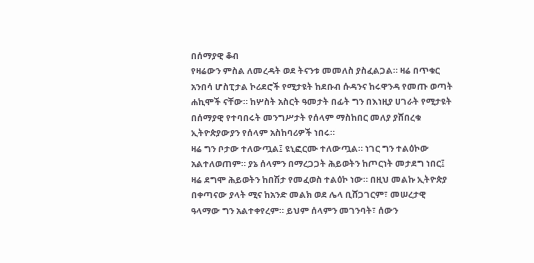በሰማያዊ ቆብ
የዛሬውን ምስል ለመረዳት ወደ ትናንቱ መመለስ ያስፈልጋል። ዛሬ በጥቁር አንበሳ ሆስፒታል ኮሪደሮች የሚታዩት ከደቡብ ሱዳንና ከሩዋንዳ የመጡ ወጣት ሐኪሞች ናቸው። ከሦስት አስርት ዓመታት በፊት ግን በእነዚያ ሀገራት የሚታዩት በሰማያዊ የተባበሩት መንግሥታት የሰላም ማስከበር መለያ ያሸበረቁ ኢትዮጵያውያን የሰላም አስከባሪዎች ነበሩ።
ዛሬ ግን ቦታው ተለውጧል፤ ዩኒፎርሙ ተለውጧል። ነገር ግን ተልዕኮው አልተለወጠም። ያኔ ሰላምን በማረጋጋት ሕይወትን ከጦርነት መታደግ ነበር፤ ዛሬ ደግሞ ሕይወትን ከበሽታ የመፈወስ ተልዕኮ ነው። በዚህ መልኩ ኢትዮጵያ በቀጣናው ያላት ሚና ከአንድ መልክ ወደ ሌላ ቢሸጋገርም፣ መሠረታዊ ዓላማው ግን አልተቀየረም። ይህም ሰላምን መገንባት፣ ሰውን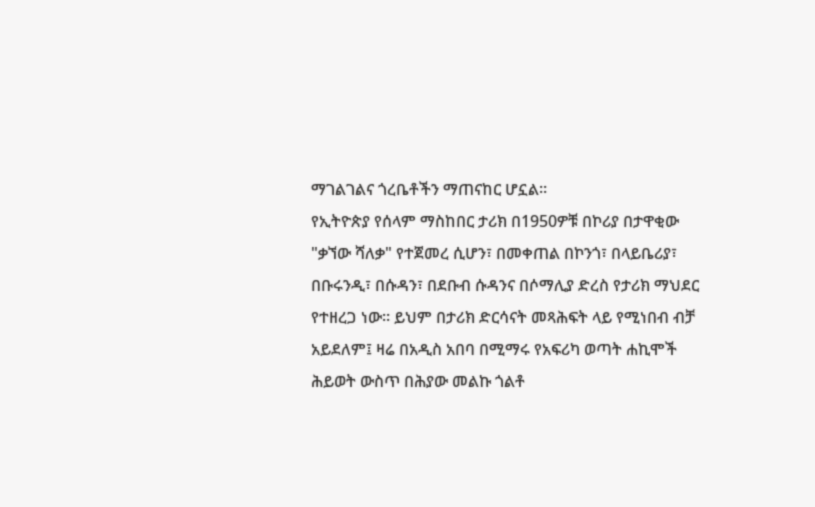ማገልገልና ጎረቤቶችን ማጠናከር ሆኗል።
የኢትዮጵያ የሰላም ማስከበር ታሪክ በ1950ዎቹ በኮሪያ በታዋቂው "ቃኘው ሻለቃ" የተጀመረ ሲሆን፣ በመቀጠል በኮንጎ፣ በላይቤሪያ፣ በቡሩንዲ፣ በሱዳን፣ በደቡብ ሱዳንና በሶማሊያ ድረስ የታሪክ ማህደር የተዘረጋ ነው። ይህም በታሪክ ድርሳናት መጻሕፍት ላይ የሚነበብ ብቻ አይደለም፤ ዛሬ በአዲስ አበባ በሚማሩ የአፍሪካ ወጣት ሐኪሞች ሕይወት ውስጥ በሕያው መልኩ ጎልቶ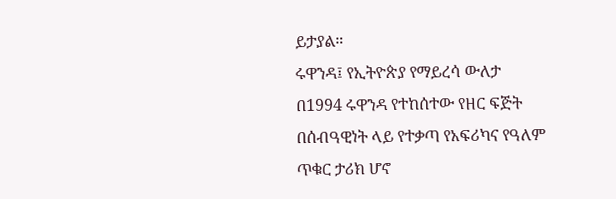ይታያል።
ሩዋንዳ፤ የኢትዮጵያ የማይረሳ ውለታ
በ1994 ሩዋንዳ የተከሰተው የዘር ፍጅት በሰብዓዊነት ላይ የተቃጣ የአፍሪካና የዓለም ጥቁር ታሪክ ሆኖ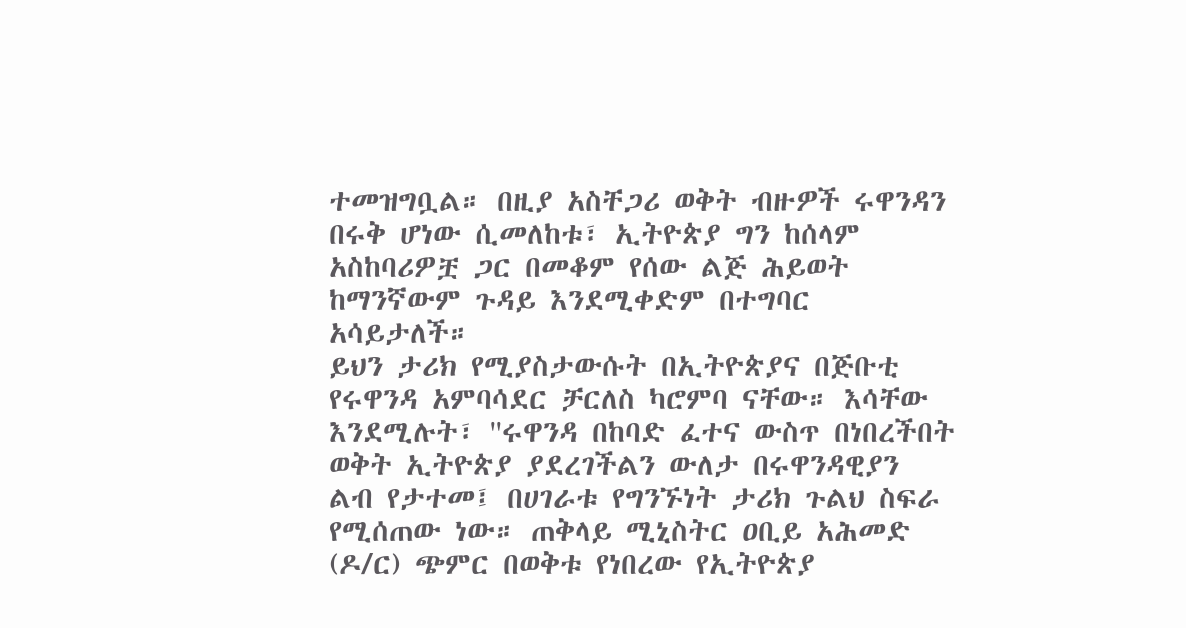ተመዝግቧል። በዚያ አስቸጋሪ ወቅት ብዙዎች ሩዋንዳን በሩቅ ሆነው ሲመለከቱ፣ ኢትዮጵያ ግን ከሰላም አስከባሪዎቿ ጋር በመቆም የሰው ልጅ ሕይወት ከማንኛውም ጉዳይ እንደሚቀድም በተግባር አሳይታለች።
ይህን ታሪክ የሚያስታውሱት በኢትዮጵያና በጅቡቲ የሩዋንዳ አምባሳደር ቻርለስ ካሮምባ ናቸው። እሳቸው እንደሚሉት፣ ''ሩዋንዳ በከባድ ፈተና ውስጥ በነበረችበት ወቅት ኢትዮጵያ ያደረገችልን ውለታ በሩዋንዳዊያን ልብ የታተመ፤ በሀገራቱ የግንኙነት ታሪክ ጉልህ ስፍራ የሚሰጠው ነው። ጠቅላይ ሚኒስትር ዐቢይ አሕመድ (ዶ/ር) ጭምር በወቅቱ የነበረው የኢትዮጵያ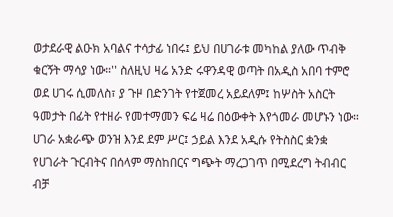ወታደራዊ ልዑክ አባልና ተሳታፊ ነበሩ፤ ይህ በሀገራቱ መካከል ያለው ጥብቅ ቁርኝት ማሳያ ነው።'' ስለዚህ ዛሬ አንድ ሩዋንዳዊ ወጣት በአዲስ አበባ ተምሮ ወደ ሀገሩ ሲመለስ፣ ያ ጉዞ በድንገት የተጀመረ አይደለም፤ ከሦስት አስርት ዓመታት በፊት የተዘራ የመተማመን ፍሬ ዛሬ በዕውቀት እየጎመራ መሆኑን ነው።
ሀገራ አቋራጭ ወንዝ እንደ ደም ሥር፤ ኃይል እንደ አዲሱ የትስስር ቋንቋ
የሀገራት ጉርብትና በሰላም ማስከበርና ግጭት ማረጋገጥ በሚደረግ ትብብር ብቻ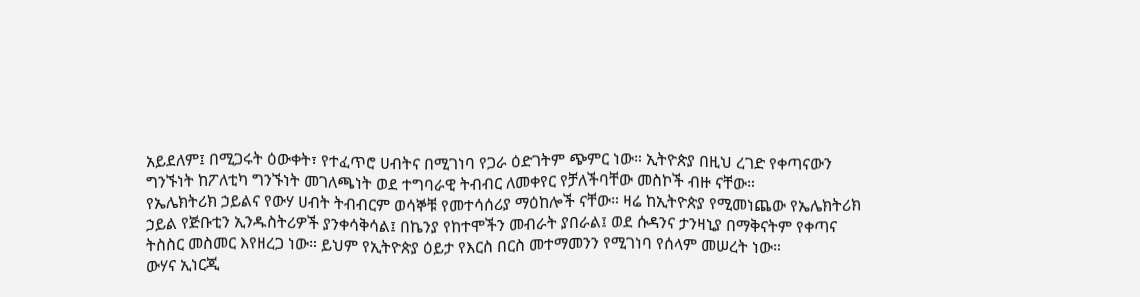አይደለም፤ በሚጋሩት ዕውቀት፣ የተፈጥሮ ሀብትና በሚገነባ የጋራ ዕድገትም ጭምር ነው። ኢትዮጵያ በዚህ ረገድ የቀጣናውን ግንኙነት ከፖለቲካ ግንኙነት መገለጫነት ወደ ተግባራዊ ትብብር ለመቀየር የቻለችባቸው መስኮች ብዙ ናቸው።
የኤሌክትሪክ ኃይልና የውሃ ሀብት ትብብርም ወሳኞቹ የመተሳሰሪያ ማዕከሎች ናቸው። ዛሬ ከኢትዮጵያ የሚመነጨው የኤሌክትሪክ ኃይል የጅቡቲን ኢንዱስትሪዎች ያንቀሳቅሳል፤ በኬንያ የከተሞችን መብራት ያበራል፤ ወደ ሱዳንና ታንዛኒያ በማቅናትም የቀጣና ትስስር መስመር እየዘረጋ ነው። ይህም የኢትዮጵያ ዕይታ የእርስ በርስ መተማመንን የሚገነባ የሰላም መሠረት ነው።
ውሃና ኢነርጂ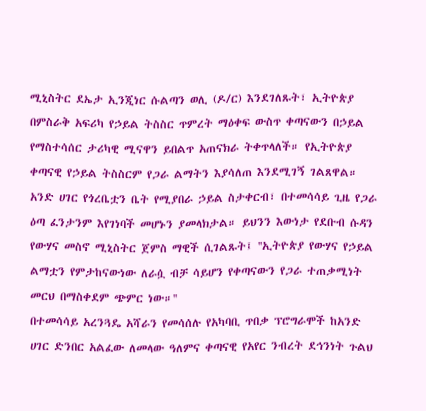ሚኒስትር ደኤታ ኢንጂነር ሱልጣን ወሊ (ዶ/ር) እንደገለጹት፣ ኢትዮጵያ በምስራቅ አፍሪካ የኃይል ትስስር ጥምረት ማዕቀፍ ውስጥ ቀጣናውን በኃይል የማስተሳሰር ታሪካዊ ሚናዋን ይበልጥ አጠናክራ ትቀጥላለች። የኢትዮጵያ ቀጣናዊ የኃይል ትስስርም የጋራ ልማትን እያሳለጠ እንደሚገኝ ገልጸዋል። አንድ ሀገር የጎረቤቷን ቤት የሚያበራ ኃይል ስታቀርብ፣ በተመሳሳይ ጊዜ የጋራ ዕጣ ፈንታንም እየገነባች መሆኑን ያመላክታል። ይህንን እውነታ የደቡብ ሱዳን የውሃና መስኖ ሚኒስትር ጀምስ ማዊች ሲገልጹት፤ ''ኢትዮጵያ የውሃና የኃይል ልማቷን የምታከናውነው ለራሷ ብቻ ሳይሆን የቀጣናውን የጋራ ተጠቃሚነት መርህ በማስቀደም ጭምር ነው።''
በተመሳሳይ አረንጓዴ አሻራን የመሳሰሉ የአካባቢ ጥበቃ ፕሮግራሞች ከአንድ ሀገር ድንበር አልፈው ለመላው ዓለምና ቀጣናዊ የአየር ንብረት ደኅንነት ጉልህ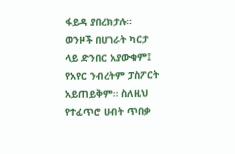ፋይዳ ያበረክታሉ። ወንዞች በሀገራት ካርታ ላይ ድንበር አያውቁም፤ የአየር ንብረትም ፓስፖርት አይጠይቅም። ስለዚህ የተፈጥሮ ሀብት ጥበቃ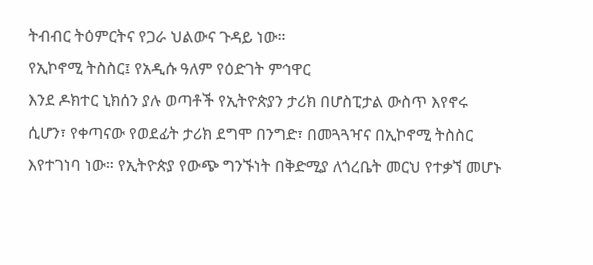ትብብር ትዕምርትና የጋራ ህልውና ጉዳይ ነው።
የኢኮኖሚ ትስስር፤ የአዲሱ ዓለም የዕድገት ምኅዋር
እንደ ዶክተር ኒክሰን ያሉ ወጣቶች የኢትዮጵያን ታሪክ በሆስፒታል ውስጥ እየኖሩ ሲሆን፣ የቀጣናው የወደፊት ታሪክ ደግሞ በንግድ፣ በመጓጓዣና በኢኮኖሚ ትስስር እየተገነባ ነው። የኢትዮጵያ የውጭ ግንኙነት በቅድሚያ ለጎረቤት መርህ የተቃኘ መሆኑ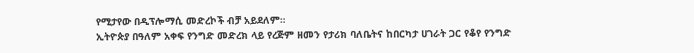የሚታየው በዲፕሎማሲ መድረኮች ብቻ አይደለም።
ኢትዮጵያ በዓለም አቀፍ የንግድ መድረክ ላይ የረጅም ዘመን የታሪክ ባለቤትና ከበርካታ ሀገራት ጋር የቆየ የንግድ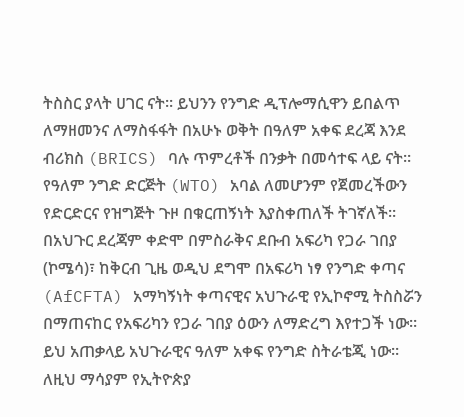ትስስር ያላት ሀገር ናት። ይህንን የንግድ ዲፕሎማሲዋን ይበልጥ ለማዘመንና ለማስፋፋት በአሁኑ ወቅት በዓለም አቀፍ ደረጃ እንደ ብሪክስ (BRICS) ባሉ ጥምረቶች በንቃት በመሳተፍ ላይ ናት።
የዓለም ንግድ ድርጅት (WTO) አባል ለመሆንም የጀመረችውን የድርድርና የዝግጅት ጉዞ በቁርጠኝነት እያስቀጠለች ትገኛለች። በአህጉር ደረጃም ቀድሞ በምስራቅና ደቡብ አፍሪካ የጋራ ገበያ (ኮሜሳ)፣ ከቅርብ ጊዜ ወዲህ ደግሞ በአፍሪካ ነፃ የንግድ ቀጣና (AfCFTA) አማካኝነት ቀጣናዊና አህጉራዊ የኢኮኖሚ ትስስሯን በማጠናከር የአፍሪካን የጋራ ገበያ ዕውን ለማድረግ እየተጋች ነው።
ይህ አጠቃላይ አህጉራዊና ዓለም አቀፍ የንግድ ስትራቴጂ ነው። ለዚህ ማሳያም የኢትዮጵያ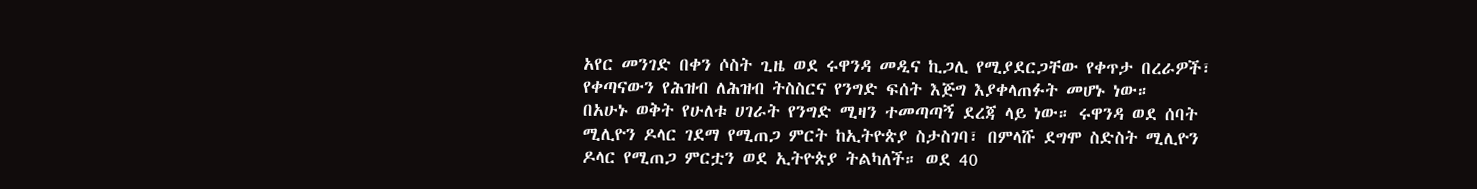አየር መንገድ በቀን ሶስት ጊዜ ወደ ሩዋንዳ መዲና ኪጋሊ የሚያደርጋቸው የቀጥታ በረራዎች፣ የቀጣናውን የሕዝብ ለሕዝብ ትስስርና የንግድ ፍሰት እጅግ እያቀላጠፉት መሆኑ ነው።
በአሁኑ ወቅት የሁለቱ ሀገራት የንግድ ሚዛን ተመጣጣኝ ደረጃ ላይ ነው። ሩዋንዳ ወደ ሰባት ሚሊዮን ዶላር ገደማ የሚጠጋ ምርት ከኢትዮጵያ ስታስገባ፣ በምላሹ ደግሞ ስድስት ሚሊዮን ዶላር የሚጠጋ ምርቷን ወደ ኢትዮጵያ ትልካለች። ወደ 40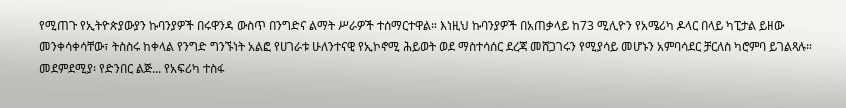የሚጠጉ የኢትዮጵያውያን ኩባንያዎች በሩዋንዳ ውስጥ በንግድና ልማት ሥራዎች ተሰማርተዋል። እነዚህ ኩባንያዎች በአጠቃላይ ከ73 ሚሊዮን የአሜሪካ ዶላር በላይ ካፒታል ይዘው መንቀሳቀሳቸው፣ ትስስሩ ከቀላል የንግድ ግንኙነት አልፎ የሀገራቱ ሁለንተናዊ የኢኮኖሚ ሕይወት ወደ ማስተሳሰር ደረጃ መሸጋገሩን የሚያሳይ መሆኑን አምባሳደር ቻርለስ ካሮምባ ይገልጻሉ።
መደምደሚያ፡ የድንበር ልጅ... የአፍሪካ ተስፋ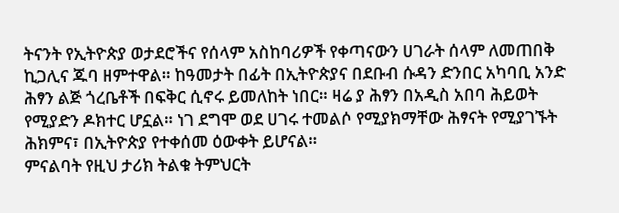ትናንት የኢትዮጵያ ወታደሮችና የሰላም አስከባሪዎች የቀጣናውን ሀገራት ሰላም ለመጠበቅ ኪጋሊና ጁባ ዘምተዋል። ከዓመታት በፊት በኢትዮጵያና በደቡብ ሱዳን ድንበር አካባቢ አንድ ሕፃን ልጅ ጎረቤቶች በፍቅር ሲኖሩ ይመለከት ነበር። ዛሬ ያ ሕፃን በአዲስ አበባ ሕይወት የሚያድን ዶክተር ሆኗል። ነገ ደግሞ ወደ ሀገሩ ተመልሶ የሚያክማቸው ሕፃናት የሚያገኙት ሕክምና፣ በኢትዮጵያ የተቀሰመ ዕውቀት ይሆናል።
ምናልባት የዚህ ታሪክ ትልቁ ትምህርት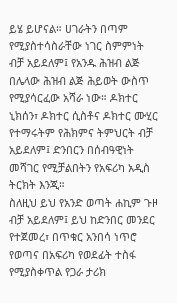ይሄ ይሆናል። ሀገራትን በጣም የሚያስተሳስራቸው ነገር ስምምነት ብቻ አይደለም፤ የአንዱ ሕዝብ ልጅ በሌላው ሕዝብ ልጅ ሕይወት ውስጥ የሚያሳርፈው አሻራ ነው። ዶክተር ኒክሰን፣ ዶክተር ሲስቶና ዶክተር ሙሂር የተማሩትም የሕክምና ትምህርት ብቻ አይደለም፤ ድንበርን በሰብዓዊነት መሻገር የሚቻልበትን የአፍሪካ አዲስ ትርክት እንጂ።
ስለዚህ ይህ የአንድ ወጣት ሐኪም ጉዞ ብቻ አይደለም፤ ይህ ከድንበር መንደር የተጀመረ፣ በጥቁር አንበሳ ነጥሮ የወጣና በአፍሪካ የወደፊት ተስፋ የሚያስቀጥል የጋራ ታሪክ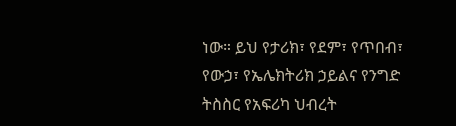ነው። ይህ የታሪክ፣ የደም፣ የጥበብ፣ የውኃ፣ የኤሌክትሪክ ኃይልና የንግድ ትስስር የአፍሪካ ህብረት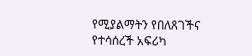የሚያልማትን የበለጸገችና የተሳሰረች አፍሪካ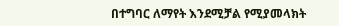በተግባር ለማየት እንደሚቻል የሚያመላክት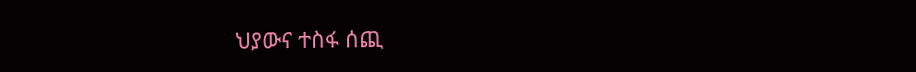ህያውና ተስፋ ሰጪ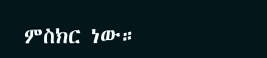ምስክር ነው።